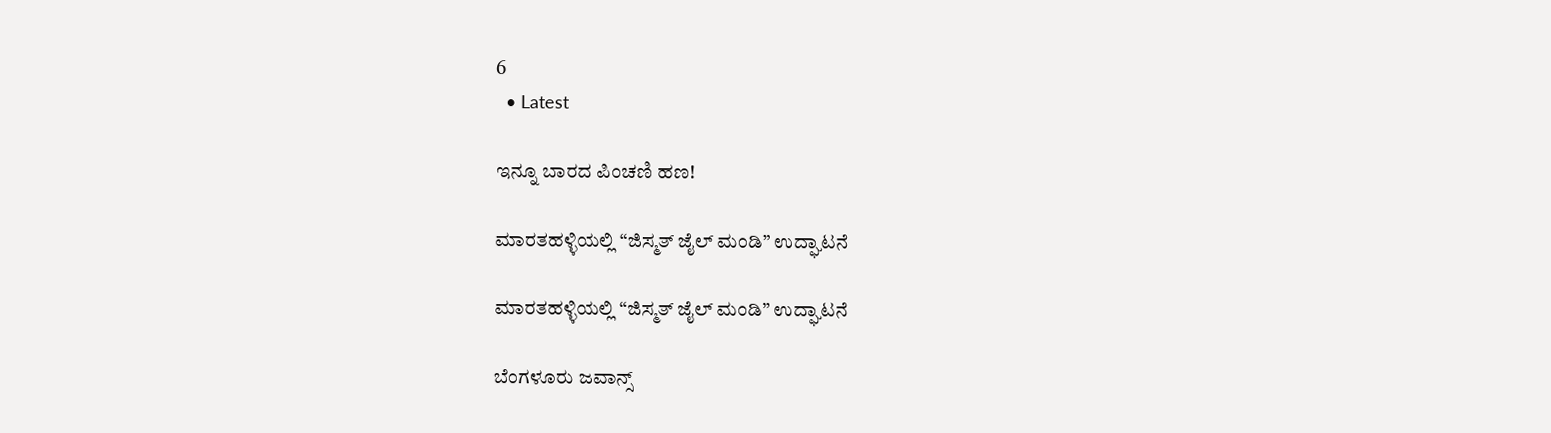6
  • Latest

ಇನ್ನೂ ಬಾರದ ಪಿಂಚಣಿ ಹಣ!

ಮಾರತಹಳ್ಳಿಯಲ್ಲಿ “ಜಿಸ್ಮತ್ ಜೈಲ್ ಮಂಡಿ” ಉದ್ಘಾಟನೆ

ಮಾರತಹಳ್ಳಿಯಲ್ಲಿ “ಜಿಸ್ಮತ್ ಜೈಲ್ ಮಂಡಿ” ಉದ್ಘಾಟನೆ

ಬೆಂಗಳೂರು ಜವಾನ್ಸ್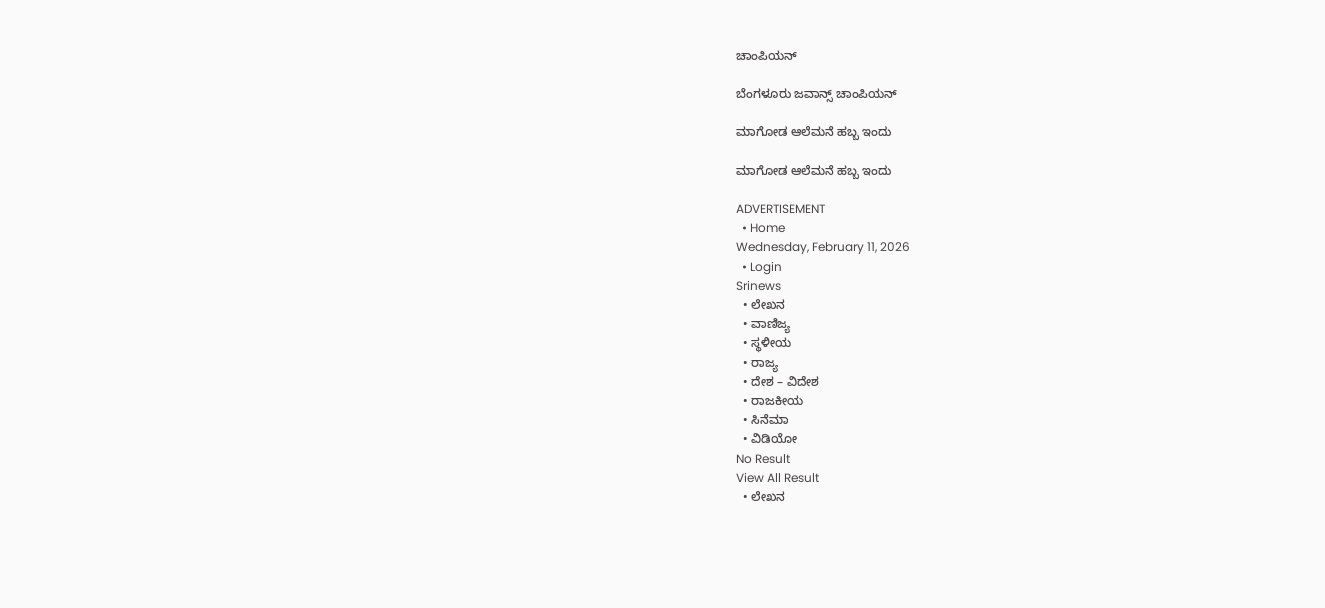ಚಾಂಪಿಯನ್

ಬೆಂಗಳೂರು ಜವಾನ್ಸ್ ಚಾಂಪಿಯನ್

ಮಾಗೋಡ ಆಲೆಮನೆ ಹಬ್ಬ ಇಂದು

ಮಾಗೋಡ ಆಲೆಮನೆ ಹಬ್ಬ ಇಂದು

ADVERTISEMENT
  • Home
Wednesday, February 11, 2026
  • Login
Srinews
  • ಲೇಖನ
  • ವಾಣಿಜ್ಯ
  • ಸ್ಥಳೀಯ
  • ರಾಜ್ಯ
  • ದೇಶ – ವಿದೇಶ
  • ರಾಜಕೀಯ
  • ಸಿನೆಮಾ
  • ವಿಡಿಯೋ
No Result
View All Result
  • ಲೇಖನ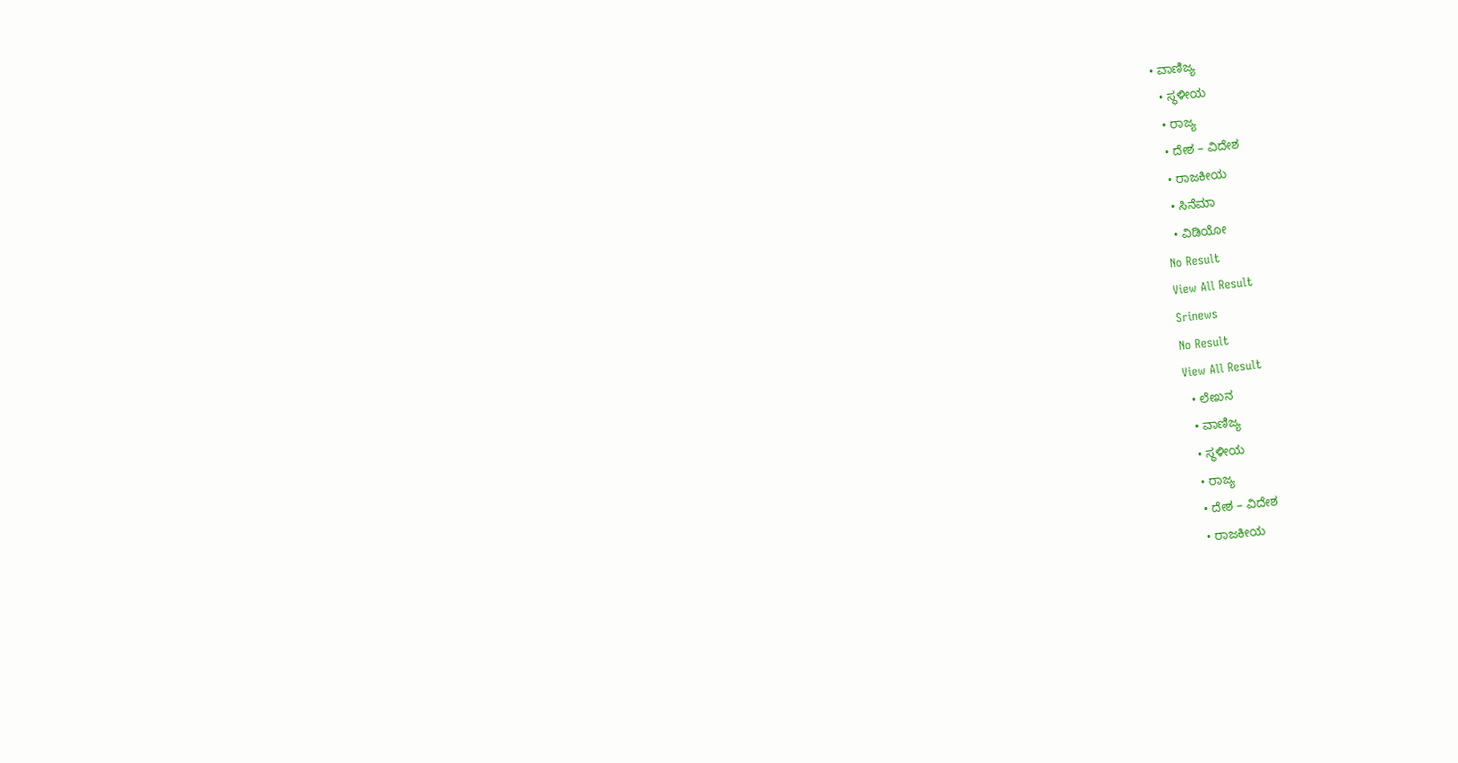• ವಾಣಿಜ್ಯ
  • ಸ್ಥಳೀಯ
  • ರಾಜ್ಯ
  • ದೇಶ – ವಿದೇಶ
  • ರಾಜಕೀಯ
  • ಸಿನೆಮಾ
  • ವಿಡಿಯೋ
No Result
View All Result
Srinews
No Result
View All Result
  • ಲೇಖನ
  • ವಾಣಿಜ್ಯ
  • ಸ್ಥಳೀಯ
  • ರಾಜ್ಯ
  • ದೇಶ – ವಿದೇಶ
  • ರಾಜಕೀಯ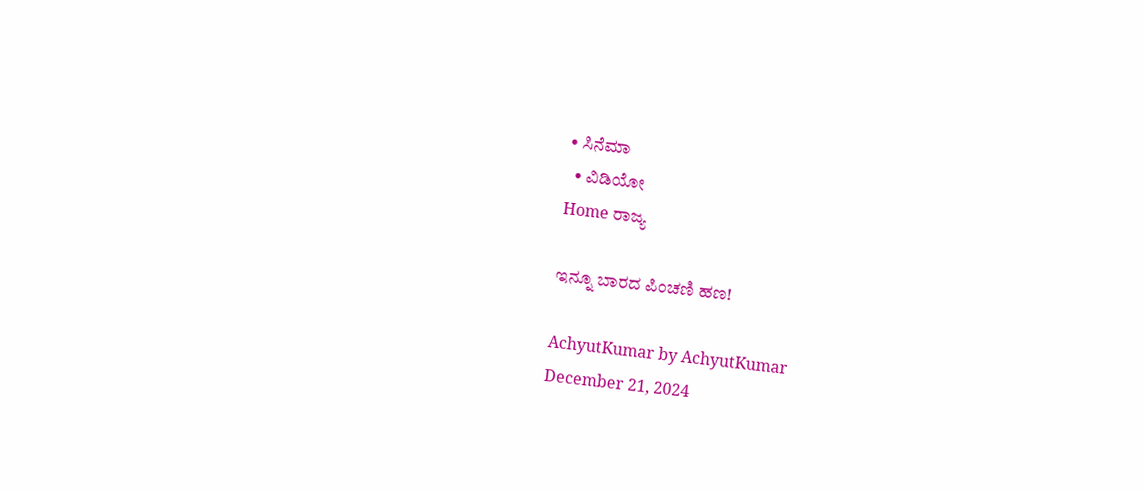• ಸಿನೆಮಾ
  • ವಿಡಿಯೋ
Home ರಾಜ್ಯ

ಇನ್ನೂ ಬಾರದ ಪಿಂಚಣಿ ಹಣ!

AchyutKumar by AchyutKumar
December 21, 2024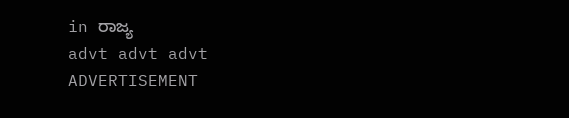in ರಾಜ್ಯ
advt advt advt
ADVERTISEMENT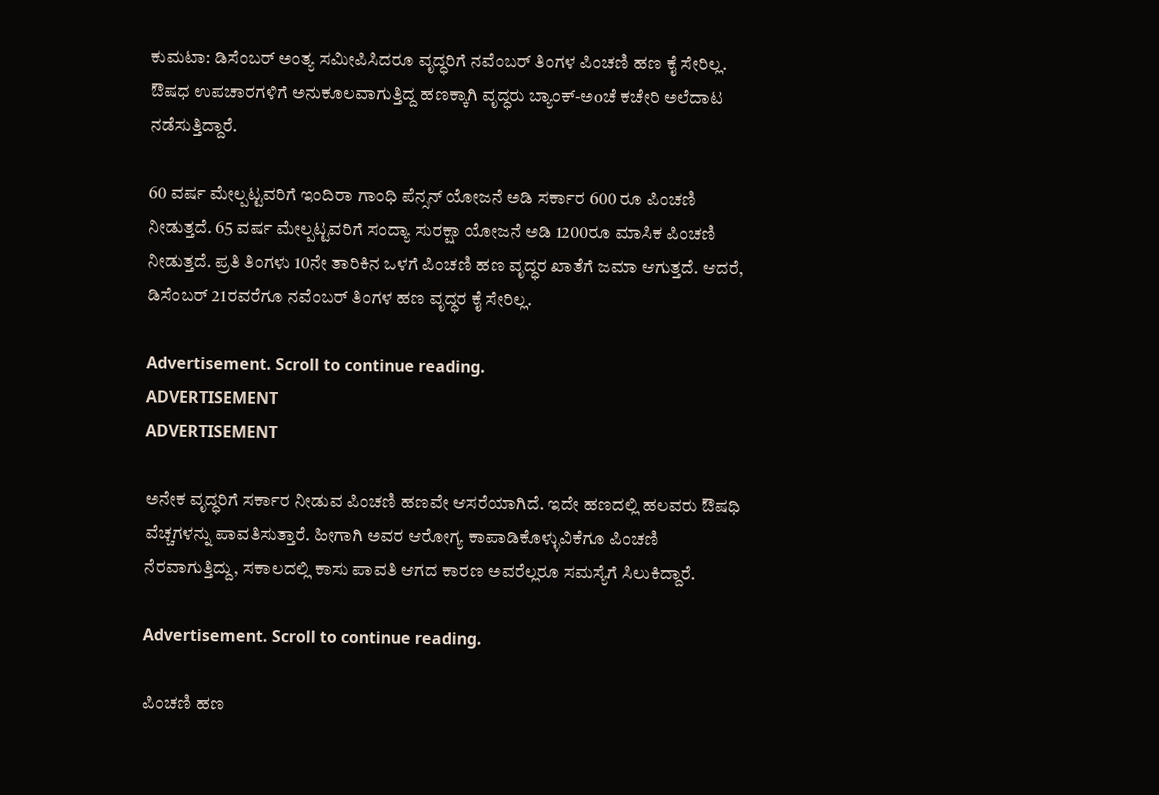ಕುಮಟಾ: ಡಿಸೆಂಬರ್ ಅಂತ್ಯ ಸಮೀಪಿಸಿದರೂ ವೃದ್ಧರಿಗೆ ನವೆಂಬರ್ ತಿಂಗಳ ಪಿಂಚಣಿ ಹಣ ಕೈ ಸೇರಿಲ್ಲ. ಔಷಧ ಉಪಚಾರಗಳಿಗೆ ಅನುಕೂಲವಾಗುತ್ತಿದ್ದ ಹಣಕ್ಕಾಗಿ ವೃದ್ಧರು ಬ್ಯಾಂಕ್-ಅoಚೆ ಕಚೇರಿ ಅಲೆದಾಟ ನಡೆಸುತ್ತಿದ್ದಾರೆ.

60 ವರ್ಷ ಮೇಲ್ಪಟ್ಟವರಿಗೆ ಇಂದಿರಾ ಗಾಂಧಿ ಪೆನ್ಸನ್ ಯೋಜನೆ ಅಡಿ ಸರ್ಕಾರ 600 ರೂ ಪಿಂಚಣಿ ನೀಡುತ್ತದೆ. 65 ವರ್ಷ ಮೇಲ್ಪಟ್ಟವರಿಗೆ ಸಂದ್ಯಾ ಸುರಕ್ಷಾ ಯೋಜನೆ ಅಡಿ 1200ರೂ ಮಾಸಿಕ ಪಿಂಚಣಿ ನೀಡುತ್ತದೆ. ಪ್ರತಿ ತಿಂಗಳು 10ನೇ ತಾರಿಕಿನ ಒಳಗೆ ಪಿಂಚಣಿ ಹಣ ವೃದ್ಧರ ಖಾತೆಗೆ ಜಮಾ ಆಗುತ್ತದೆ. ಆದರೆ, ಡಿಸೆಂಬರ್ 21ರವರೆಗೂ ನವೆಂಬರ್ ತಿಂಗಳ ಹಣ ವೃದ್ಧರ ಕೈ ಸೇರಿಲ್ಲ.

Advertisement. Scroll to continue reading.
ADVERTISEMENT
ADVERTISEMENT

ಅನೇಕ ವೃದ್ಧರಿಗೆ ಸರ್ಕಾರ ನೀಡುವ ಪಿಂಚಣಿ ಹಣವೇ ಆಸರೆಯಾಗಿದೆ. ಇದೇ ಹಣದಲ್ಲಿ ಹಲವರು ಔಷಧಿ ವೆಚ್ಚಗಳನ್ನು ಪಾವತಿಸುತ್ತಾರೆ. ಹೀಗಾಗಿ ಅವರ ಆರೋಗ್ಯ ಕಾಪಾಡಿಕೊಳ್ಳುವಿಕೆಗೂ ಪಿಂಚಣಿ ನೆರವಾಗುತ್ತಿದ್ದು, ಸಕಾಲದಲ್ಲಿ ಕಾಸು ಪಾವತಿ ಆಗದ ಕಾರಣ ಅವರೆಲ್ಲರೂ ಸಮಸ್ಯೆಗೆ ಸಿಲುಕಿದ್ದಾರೆ.

Advertisement. Scroll to continue reading.

ಪಿಂಚಣಿ ಹಣ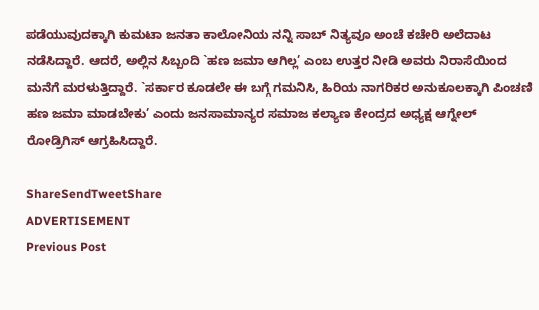ಪಡೆಯುವುದಕ್ಕಾಗಿ ಕುಮಟಾ ಜನತಾ ಕಾಲೋನಿಯ ನನ್ನಿ ಸಾಬ್ ನಿತ್ಯವೂ ಅಂಚೆ ಕಚೇರಿ ಅಲೆದಾಟ ನಡೆಸಿದ್ದಾರೆ. ಆದರೆ, ಅಲ್ಲಿನ ಸಿಬ್ಬಂದಿ `ಹಣ ಜಮಾ ಆಗಿಲ್ಲ’ ಎಂಬ ಉತ್ತರ ನೀಡಿ ಅವರು ನಿರಾಸೆಯಿಂದ ಮನೆಗೆ ಮರಳುತ್ತಿದ್ದಾರೆ. `ಸರ್ಕಾರ ಕೂಡಲೇ ಈ ಬಗ್ಗೆ ಗಮನಿಸಿ, ಹಿರಿಯ ನಾಗರಿಕರ ಅನುಕೂಲಕ್ಕಾಗಿ ಪಿಂಚಣಿ ಹಣ ಜಮಾ ಮಾಡಬೇಕು’ ಎಂದು ಜನಸಾಮಾನ್ಯರ ಸಮಾಜ ಕಲ್ಯಾಣ ಕೇಂದ್ರದ ಅಧ್ಯಕ್ಷ ಆಗ್ನೇಲ್ ರೋಡ್ರಿಗಿಸ್ ಆಗ್ರಹಿಸಿದ್ದಾರೆ.

ShareSendTweetShare
ADVERTISEMENT
Previous Post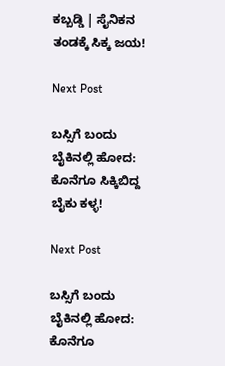ಕಬ್ಬಡ್ಡಿ | ಸೈನಿಕನ ತಂಡಕ್ಕೆ ಸಿಕ್ಕ ಜಯ!

Next Post

ಬಸ್ಸಿಗೆ ಬಂದು ಬೈಕಿನಲ್ಲಿ ಹೋದ: ಕೊನೆಗೂ ಸಿಕ್ಕಿಬಿದ್ದ ಬೈಕು ಕಳ್ಳ!

Next Post

ಬಸ್ಸಿಗೆ ಬಂದು ಬೈಕಿನಲ್ಲಿ ಹೋದ: ಕೊನೆಗೂ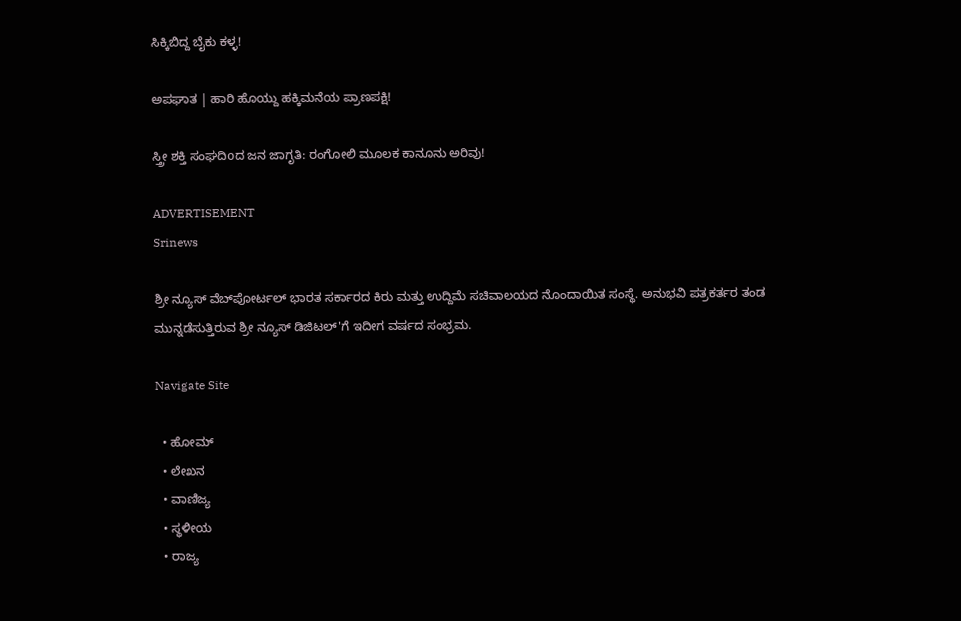ಸಿಕ್ಕಿಬಿದ್ದ ಬೈಕು ಕಳ್ಳ!

ಅಪಘಾತ | ಹಾರಿ ಹೊಯ್ದು ಹಕ್ಕಿಮನೆಯ ಪ್ರಾಣಪಕ್ಷಿ!

ಸ್ತ್ರೀ ಶಕ್ತಿ ಸಂಘದಿoದ ಜನ ಜಾಗೃತಿ: ರಂಗೋಲಿ ಮೂಲಕ ಕಾನೂನು ಅರಿವು!

ADVERTISEMENT
Srinews

ಶ್ರೀ ನ್ಯೂಸ್ ವೆಬ್‌ಪೋರ್ಟಲ್ ಭಾರತ ಸರ್ಕಾರದ ಕಿರು ಮತ್ತು ಉದ್ದಿಮೆ ಸಚಿವಾಲಯದ ನೊಂದಾಯಿತ ಸಂಸ್ಥೆ. ಅನುಭವಿ ಪತ್ರಕರ್ತರ ತಂಡ ಮುನ್ನಡೆಸುತ್ತಿರುವ ಶ್ರೀ ನ್ಯೂಸ್ ಡಿಜಿಟಲ್'ಗೆ ಇದೀಗ ವರ್ಷದ ಸಂಭ್ರಮ.

Navigate Site

  • ಹೋಮ್
  • ಲೇಖನ
  • ವಾಣಿಜ್ಯ
  • ಸ್ಥಳೀಯ
  • ರಾಜ್ಯ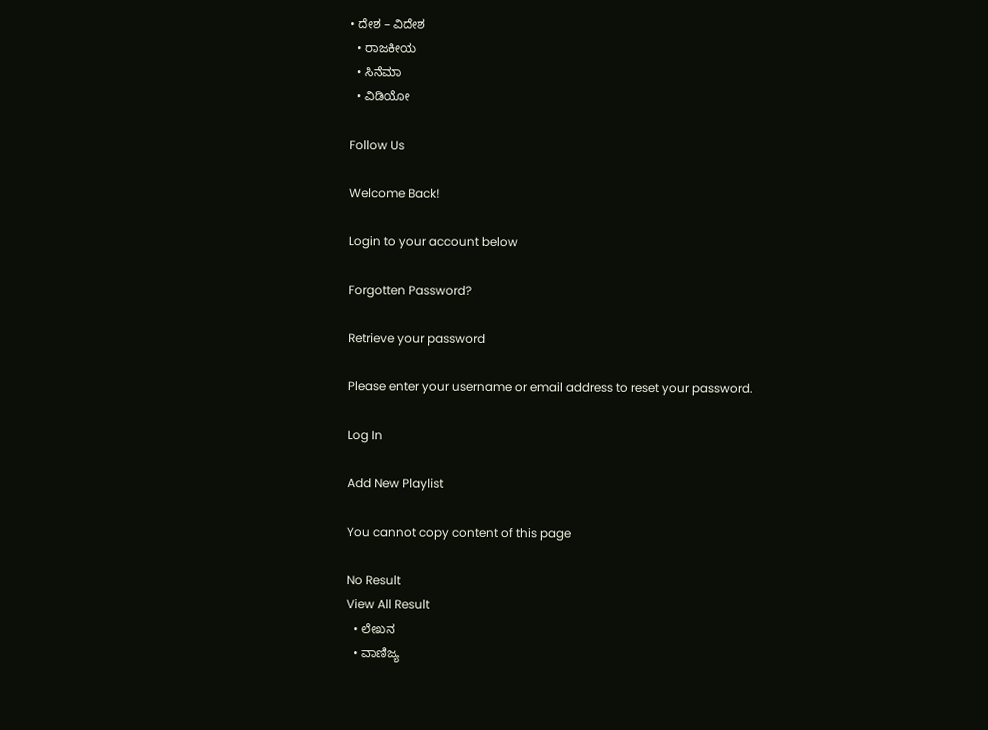• ದೇಶ – ವಿದೇಶ
  • ರಾಜಕೀಯ
  • ಸಿನೆಮಾ
  • ವಿಡಿಯೋ

Follow Us

Welcome Back!

Login to your account below

Forgotten Password?

Retrieve your password

Please enter your username or email address to reset your password.

Log In

Add New Playlist

You cannot copy content of this page

No Result
View All Result
  • ಲೇಖನ
  • ವಾಣಿಜ್ಯ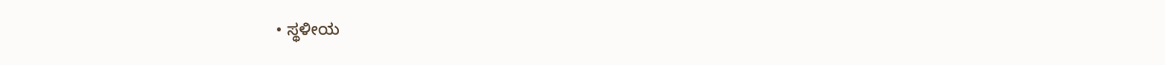• ಸ್ಥಳೀಯ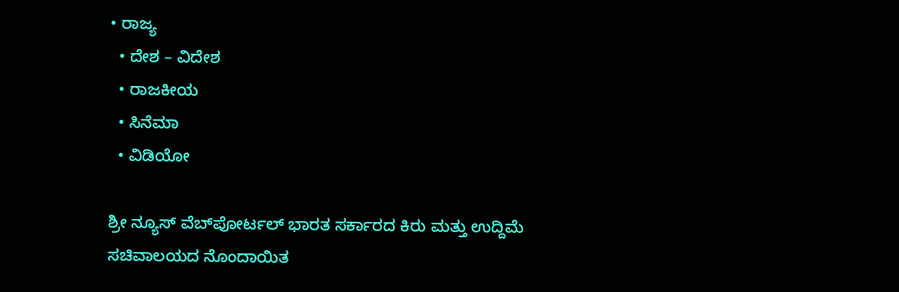• ರಾಜ್ಯ
  • ದೇಶ – ವಿದೇಶ
  • ರಾಜಕೀಯ
  • ಸಿನೆಮಾ
  • ವಿಡಿಯೋ

ಶ್ರೀ ನ್ಯೂಸ್ ವೆಬ್‌ಪೋರ್ಟಲ್ ಭಾರತ ಸರ್ಕಾರದ ಕಿರು ಮತ್ತು ಉದ್ದಿಮೆ ಸಚಿವಾಲಯದ ನೊಂದಾಯಿತ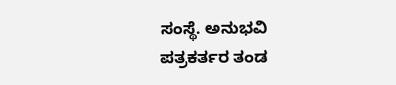ಸಂಸ್ಥೆ. ಅನುಭವಿ ಪತ್ರಕರ್ತರ ತಂಡ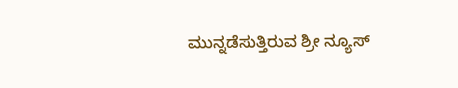ಮುನ್ನಡೆಸುತ್ತಿರುವ ಶ್ರೀ ನ್ಯೂಸ್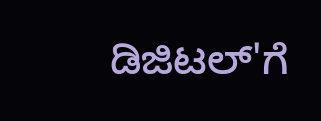ಡಿಜಿಟಲ್'ಗೆ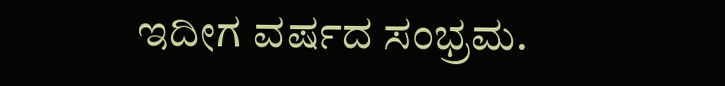ಇದೀಗ ವರ್ಷದ ಸಂಭ್ರಮ.